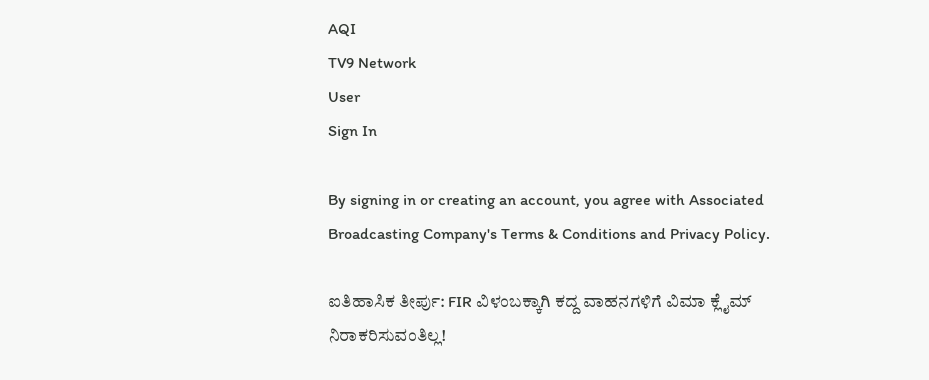AQI
TV9 Network
User
Sign In

By signing in or creating an account, you agree with Associated Broadcasting Company's Terms & Conditions and Privacy Policy.

ಐತಿಹಾಸಿಕ ತೀರ್ಪು: FIR ವಿಳಂಬಕ್ಕಾಗಿ ಕದ್ದ ವಾಹನಗಳಿಗೆ ವಿಮಾ ಕ್ಲೈಮ್‌ ನಿರಾಕರಿಸುವಂತಿಲ್ಲ!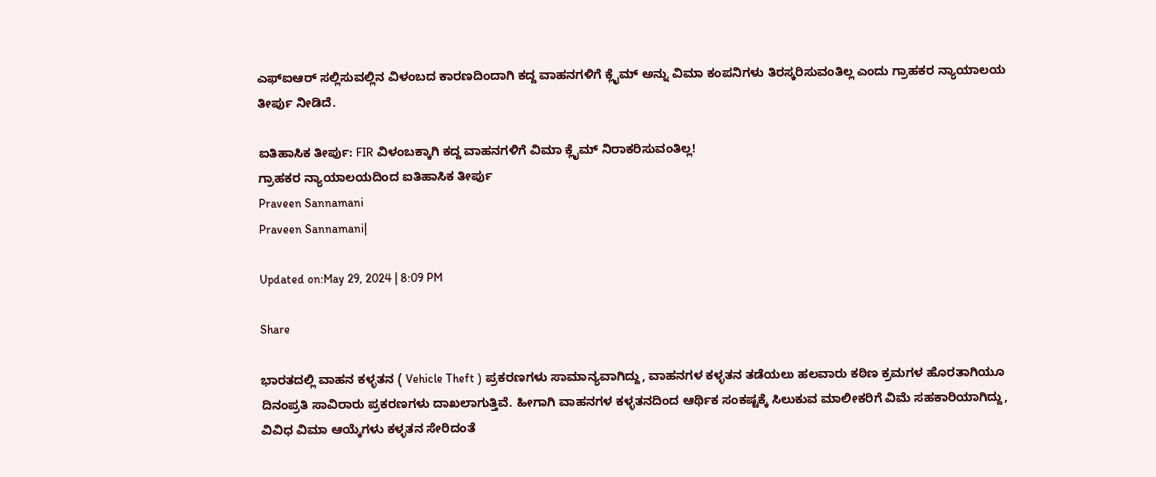ಎಫ್‌ಐಆರ್ ಸಲ್ಲಿಸುವಲ್ಲಿನ ವಿಳಂಬದ ಕಾರಣದಿಂದಾಗಿ ಕದ್ದ ವಾಹನಗಳಿಗೆ ಕ್ಲೈಮ್‌ ಅನ್ನು ವಿಮಾ ಕಂಪನಿಗಳು ತಿರಸ್ಕರಿಸುವಂತಿಲ್ಲ ಎಂದು ಗ್ರಾಹಕರ ನ್ಯಾಯಾಲಯ ತೀರ್ಪು ನೀಡಿದೆ.

ಐತಿಹಾಸಿಕ ತೀರ್ಪು: FIR ವಿಳಂಬಕ್ಕಾಗಿ ಕದ್ದ ವಾಹನಗಳಿಗೆ ವಿಮಾ ಕ್ಲೈಮ್‌ ನಿರಾಕರಿಸುವಂತಿಲ್ಲ!
ಗ್ರಾಹಕರ ನ್ಯಾಯಾಲಯದಿಂದ ಐತಿಹಾಸಿಕ ತೀರ್ಪು
Praveen Sannamani
Praveen Sannamani|

Updated on:May 29, 2024 | 8:09 PM

Share

ಭಾರತದಲ್ಲಿ ವಾಹನ ಕಳ್ಳತನ ( Vehicle Theft ) ಪ್ರಕರಣಗಳು ಸಾಮಾನ್ಯವಾಗಿದ್ದು, ವಾಹನಗಳ ಕಳ್ಳತನ ತಡೆಯಲು ಹಲವಾರು ಕಠಿಣ ಕ್ರಮಗಳ ಹೊರತಾಗಿಯೂ ದಿನಂಪ್ರತಿ ಸಾವಿರಾರು ಪ್ರಕರಣಗಳು ದಾಖಲಾಗುತ್ತಿವೆ. ಹೀಗಾಗಿ ವಾಹನಗಳ ಕಳ್ಳತನದಿಂದ ಆರ್ಥಿಕ ಸಂಕಷ್ಟಕ್ಕೆ ಸಿಲುಕುವ ಮಾಲೀಕರಿಗೆ ವಿಮೆ ಸಹಕಾರಿಯಾಗಿದ್ದು, ವಿವಿಧ ವಿಮಾ ಆಯ್ಕೆಗಳು ಕಳ್ಳತನ ಸೇರಿದಂತೆ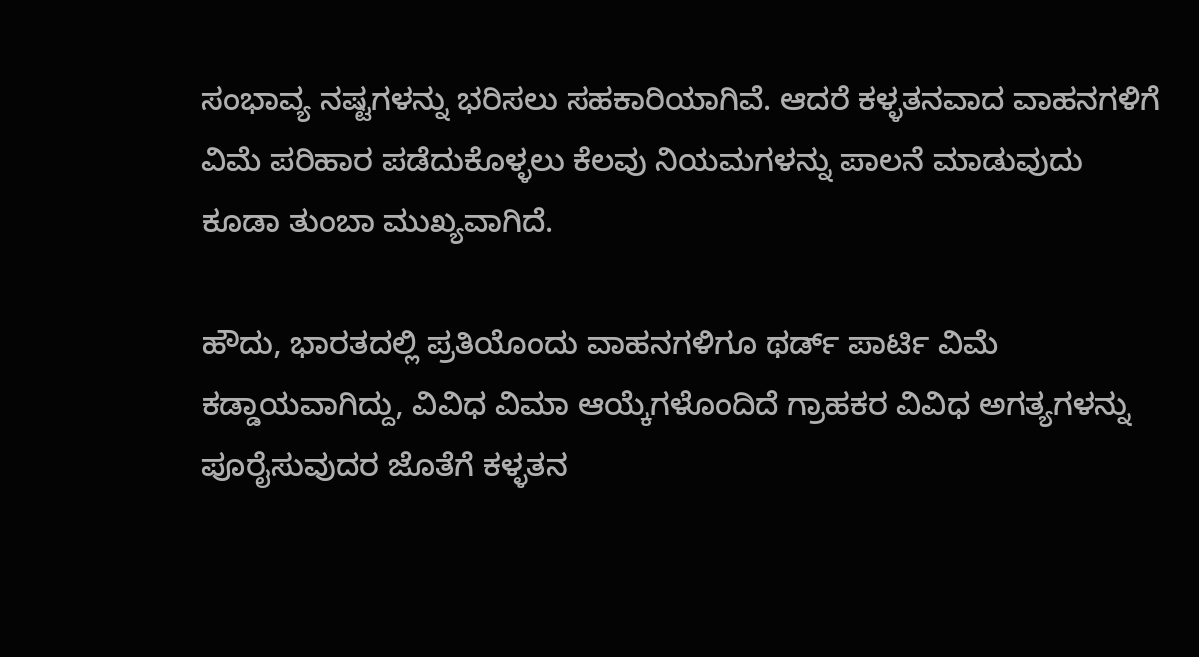ಸಂಭಾವ್ಯ ನಷ್ಟಗಳನ್ನು ಭರಿಸಲು ಸಹಕಾರಿಯಾಗಿವೆ. ಆದರೆ ಕಳ್ಳತನವಾದ ವಾಹನಗಳಿಗೆ ವಿಮೆ ಪರಿಹಾರ ಪಡೆದುಕೊಳ್ಳಲು ಕೆಲವು ನಿಯಮಗಳನ್ನು ಪಾಲನೆ ಮಾಡುವುದು ಕೂಡಾ ತುಂಬಾ ಮುಖ್ಯವಾಗಿದೆ.

ಹೌದು, ಭಾರತದಲ್ಲಿ ಪ್ರತಿಯೊಂದು ವಾಹನಗಳಿಗೂ ಥರ್ಡ್ ಪಾರ್ಟಿ ವಿಮೆ ಕಡ್ಡಾಯವಾಗಿದ್ದು, ವಿವಿಧ ವಿಮಾ ಆಯ್ಕೆಗಳೊಂದಿದೆ ಗ್ರಾಹಕರ ವಿವಿಧ ಅಗತ್ಯಗಳನ್ನು ಪೂರೈಸುವುದರ ಜೊತೆಗೆ ಕಳ್ಳತನ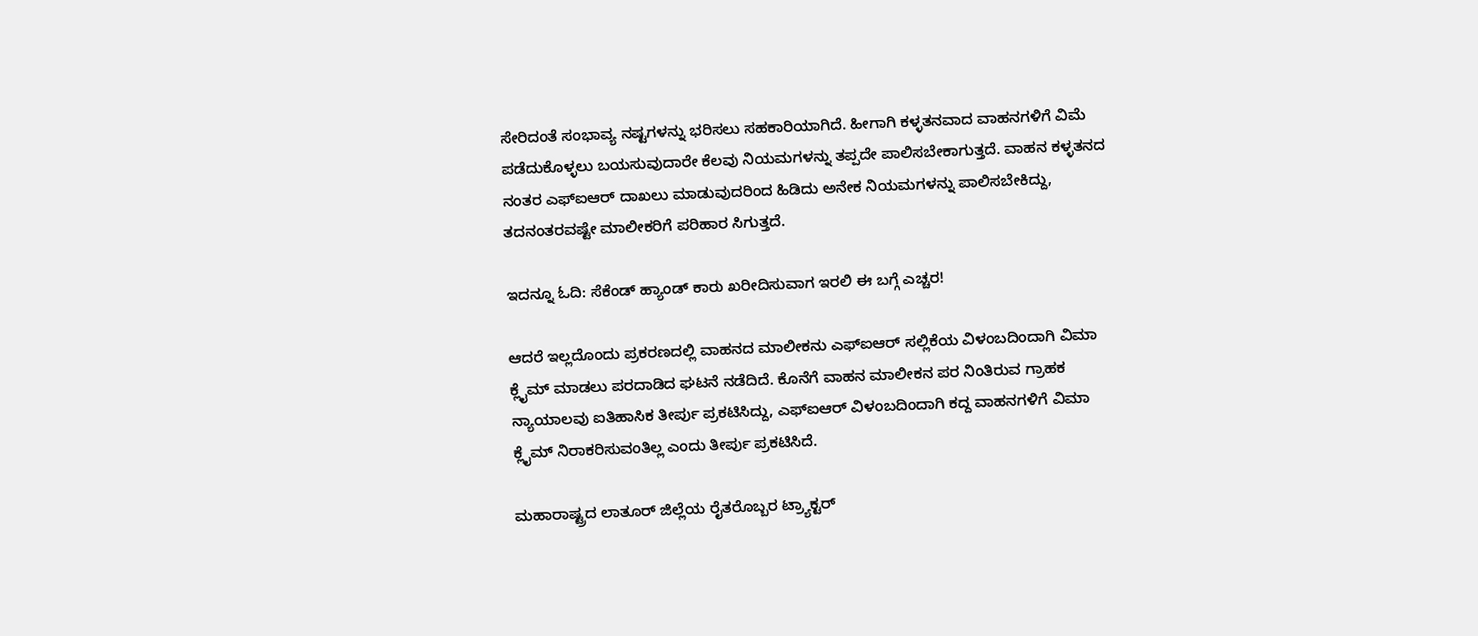ಸೇರಿದಂತೆ ಸಂಭಾವ್ಯ ನಷ್ಟಗಳನ್ನು ಭರಿಸಲು ಸಹಕಾರಿಯಾಗಿದೆ. ಹೀಗಾಗಿ ಕಳ್ಳತನವಾದ ವಾಹನಗಳಿಗೆ ವಿಮೆ ಪಡೆದುಕೊಳ್ಳಲು ಬಯಸುವುದಾರೇ ಕೆಲವು ನಿಯಮಗಳನ್ನು ತಪ್ಪದೇ ಪಾಲಿಸಬೇಕಾಗುತ್ತದೆ. ವಾಹನ ಕಳ್ಳತನದ ನಂತರ ಎಫ್‌ಐಆರ್ ದಾಖಲು ಮಾಡುವುದರಿಂದ ಹಿಡಿದು ಅನೇಕ ನಿಯಮಗಳನ್ನು ಪಾಲಿಸಬೇಕಿದ್ದು, ತದನಂತರವಷ್ಟೇ ಮಾಲೀಕರಿಗೆ ಪರಿಹಾರ ಸಿಗುತ್ತದೆ.

ಇದನ್ನೂ ಓದಿ: ಸೆಕೆಂಡ್ ಹ್ಯಾಂಡ್ ಕಾರು ಖರೀದಿಸುವಾಗ ಇರಲಿ ಈ ಬಗ್ಗೆ ಎಚ್ಚರ!

ಆದರೆ ಇಲ್ಲದೊಂದು ಪ್ರಕರಣದಲ್ಲಿ ವಾಹನದ ಮಾಲೀಕನು ಎಫ್‌ಐಆರ್ ಸಲ್ಲಿಕೆಯ ವಿಳಂಬದಿಂದಾಗಿ ವಿಮಾ ಕ್ಲೈಮ್ ಮಾಡಲು ಪರದಾಡಿದ ಘಟನೆ ನಡೆದಿದೆ. ಕೊನೆಗೆ ವಾಹನ ಮಾಲೀಕನ ಪರ ನಿಂತಿರುವ ಗ್ರಾಹಕ ನ್ಯಾಯಾಲವು ಐತಿಹಾಸಿಕ ತೀರ್ಪು ಪ್ರಕಟಿಸಿದ್ದು, ಎಫ್‌ಐಆರ್ ವಿಳಂಬದಿಂದಾಗಿ ಕದ್ದ ವಾಹನಗಳಿಗೆ ವಿಮಾ ಕ್ಲೈಮ್‌ ನಿರಾಕರಿಸುವಂತಿಲ್ಲ ಎಂದು ತೀರ್ಪು ಪ್ರಕಟಿಸಿದೆ.

ಮಹಾರಾಷ್ಟ್ರದ ಲಾತೂರ್ ಜಿಲ್ಲೆಯ ರೈತರೊಬ್ಬರ ಟ್ರ್ಯಾಕ್ಟರ್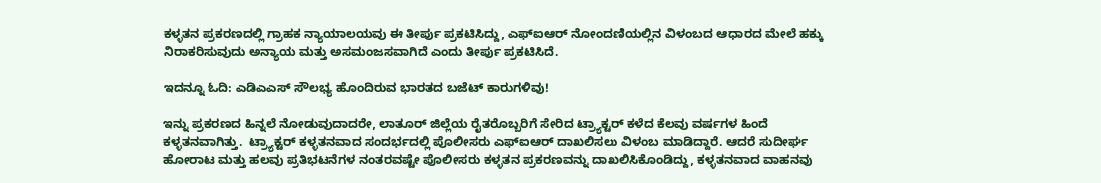ಕಳ್ಳತನ ಪ್ರಕರಣದಲ್ಲಿ ಗ್ರಾಹಕ ನ್ಯಾಯಾಲಯವು ಈ ತೀರ್ಪು ಪ್ರಕಟಿಸಿದ್ದು, ಎಫ್‌ಐಆರ್ ನೋಂದಣಿಯಲ್ಲಿನ ವಿಳಂಬದ ಆಧಾರದ ಮೇಲೆ ಹಕ್ಕು ನಿರಾಕರಿಸುವುದು ಅನ್ಯಾಯ ಮತ್ತು ಅಸಮಂಜಸವಾಗಿದೆ ಎಂದು ತೀರ್ಪು ಪ್ರಕಟಿಸಿದೆ.

ಇದನ್ನೂ ಓದಿ: ಎಡಿಎಎಸ್ ಸೌಲಭ್ಯ ಹೊಂದಿರುವ ಭಾರತದ ಬಜೆಟ್ ಕಾರುಗಳಿವು!

ಇನ್ನು ಪ್ರಕರಣದ ಹಿನ್ನಲೆ ನೋಡುವುದಾದರೇ, ಲಾತೂರ್ ಜಿಲ್ಲೆಯ ರೈತರೊಬ್ಬರಿಗೆ ಸೇರಿದ ಟ್ರ್ಯಾಕ್ಟರ್ ಕಳೆದ ಕೆಲವು ವರ್ಷಗಳ ಹಿಂದೆ ಕಳ್ಳತನವಾಗಿತ್ತು.  ಟ್ರ್ಯಾಕ್ಟರ್ ಕಳ್ಳತನವಾದ ಸಂದರ್ಭದಲ್ಲಿ ಪೊಲೀಸರು ಎಫ್‌ಐಆರ್ ದಾಖಲಿಸಲು ವಿಳಂಬ ಮಾಡಿದ್ದಾರೆ. ಆದರೆ ಸುದೀರ್ಘ ಹೋರಾಟ ಮತ್ತು ಹಲವು ಪ್ರತಿಭಟನೆಗಳ ನಂತರವಷ್ಟೇ ಪೊಲೀಸರು ಕಳ್ಳತನ ಪ್ರಕರಣವನ್ನು ದಾಖಲಿಸಿಕೊಂಡಿದ್ದು, ಕಳ್ಳತನವಾದ ವಾಹನವು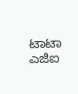ಟಾಟಾ ಎಜಿಐ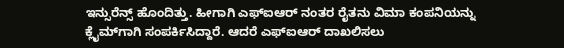ಇನ್ಸುರೆನ್ಸ್ ಹೊಂದಿತ್ತು. ಹೀಗಾಗಿ ಎಫ್ಐಆರ್ ನಂತರ ರೈತನು ವಿಮಾ ಕಂಪನಿಯನ್ನು ಕ್ಲೈಮ್‌ಗಾಗಿ ಸಂಪರ್ಕಿಸಿದ್ದಾರೆ. ಆದರೆ ಎಫ್‌ಐಆರ್ ದಾಖಲಿಸಲು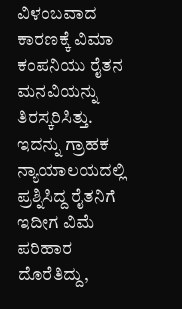ವಿಳಂಬವಾದ ಕಾರಣಕ್ಕೆ ವಿಮಾ ಕಂಪನಿಯು ರೈತನ ಮನವಿಯನ್ನು ತಿರಸ್ಕರಿಸಿತ್ತು. ಇದನ್ನು ಗ್ರಾಹಕ ನ್ಯಾಯಾಲಯದಲ್ಲಿ ಪ್ರಶ್ನಿಸಿದ್ದ ರೈತನಿಗೆ ಇದೀಗ ವಿಮೆ ಪರಿಹಾರ ದೊರೆತಿದ್ದು,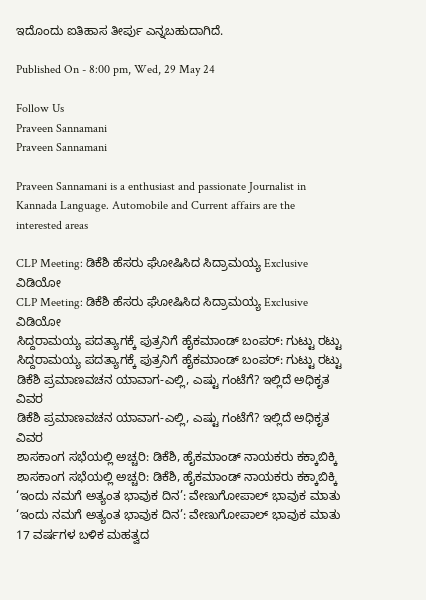ಇದೊಂದು ಐತಿಹಾಸ ತೀರ್ಪು ಎನ್ನಬಹುದಾಗಿದೆ.

Published On - 8:00 pm, Wed, 29 May 24

Follow Us
Praveen Sannamani
Praveen Sannamani

Praveen Sannamani is a enthusiast and passionate Journalist in Kannada Language. Automobile and Current affairs are the interested areas

CLP Meeting: ಡಿಕೆಶಿ ಹೆಸರು ಘೋಷಿಸಿದ ಸಿದ್ರಾಮಯ್ಯ Exclusive ವಿಡಿಯೋ
CLP Meeting: ಡಿಕೆಶಿ ಹೆಸರು ಘೋಷಿಸಿದ ಸಿದ್ರಾಮಯ್ಯ Exclusive ವಿಡಿಯೋ
ಸಿದ್ದರಾಮಯ್ಯ ಪದತ್ಯಾಗಕ್ಕೆ ಪುತ್ರನಿಗೆ ಹೈಕಮಾಂಡ್ ಬಂಪರ್: ಗುಟ್ಟು ರಟ್ಟು
ಸಿದ್ದರಾಮಯ್ಯ ಪದತ್ಯಾಗಕ್ಕೆ ಪುತ್ರನಿಗೆ ಹೈಕಮಾಂಡ್ ಬಂಪರ್: ಗುಟ್ಟು ರಟ್ಟು
ಡಿಕೆಶಿ ಪ್ರಮಾಣವಚನ ಯಾವಾಗ-ಎಲ್ಲಿ, ಎಷ್ಟು ಗಂಟೆಗೆ? ಇಲ್ಲಿದೆ ಅಧಿಕೃತ ವಿವರ
ಡಿಕೆಶಿ ಪ್ರಮಾಣವಚನ ಯಾವಾಗ-ಎಲ್ಲಿ, ಎಷ್ಟು ಗಂಟೆಗೆ? ಇಲ್ಲಿದೆ ಅಧಿಕೃತ ವಿವರ
ಶಾಸಕಾಂಗ ಸಭೆಯಲ್ಲಿ ಅಚ್ಚರಿ: ಡಿಕೆಶಿ, ಹೈಕಮಾಂಡ್ ನಾಯಕರು ಕಕ್ಕಾಬಿಕ್ಕಿ
ಶಾಸಕಾಂಗ ಸಭೆಯಲ್ಲಿ ಅಚ್ಚರಿ: ಡಿಕೆಶಿ, ಹೈಕಮಾಂಡ್ ನಾಯಕರು ಕಕ್ಕಾಬಿಕ್ಕಿ
‘ಇಂದು ನಮಗೆ ಅತ್ಯಂತ ಭಾವುಕ ದಿನ’: ವೇಣುಗೋಪಾಲ್ ಭಾವುಕ ಮಾತು
‘ಇಂದು ನಮಗೆ ಅತ್ಯಂತ ಭಾವುಕ ದಿನ’: ವೇಣುಗೋಪಾಲ್ ಭಾವುಕ ಮಾತು
17 ವರ್ಷಗಳ ಬಳಿಕ ಮಹತ್ವದ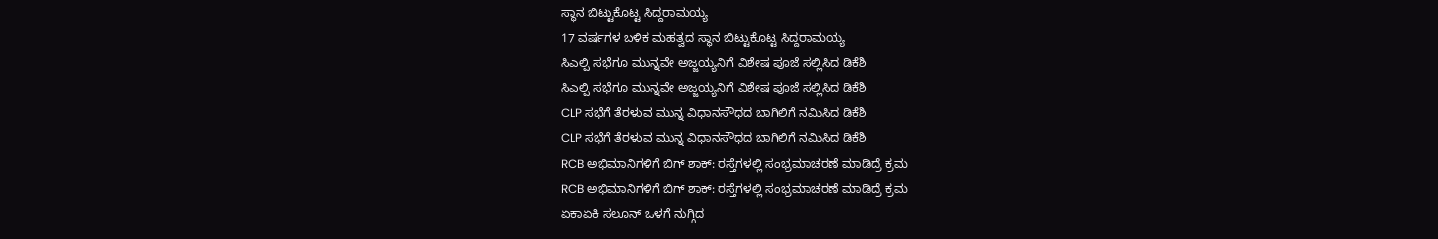ಸ್ಥಾನ ಬಿಟ್ಟುಕೊಟ್ಟ ಸಿದ್ದರಾಮಯ್ಯ
17 ವರ್ಷಗಳ ಬಳಿಕ ಮಹತ್ವದ ಸ್ಥಾನ ಬಿಟ್ಟುಕೊಟ್ಟ ಸಿದ್ದರಾಮಯ್ಯ
ಸಿಎಲ್ಪಿ ಸಭೆಗೂ ಮುನ್ನವೇ ಅಜ್ಜಯ್ಯನಿಗೆ ವಿಶೇಷ ಪೂಜೆ ಸಲ್ಲಿಸಿದ ಡಿಕೆಶಿ
ಸಿಎಲ್ಪಿ ಸಭೆಗೂ ಮುನ್ನವೇ ಅಜ್ಜಯ್ಯನಿಗೆ ವಿಶೇಷ ಪೂಜೆ ಸಲ್ಲಿಸಿದ ಡಿಕೆಶಿ
CLP ಸಭೆಗೆ ತೆರಳುವ ಮುನ್ನ ವಿಧಾನಸೌಧದ ಬಾಗಿಲಿಗೆ ನಮಿಸಿದ ಡಿಕೆಶಿ
CLP ಸಭೆಗೆ ತೆರಳುವ ಮುನ್ನ ವಿಧಾನಸೌಧದ ಬಾಗಿಲಿಗೆ ನಮಿಸಿದ ಡಿಕೆಶಿ
RCB ಅಭಿಮಾನಿಗಳಿಗೆ ಬಿಗ್ ಶಾಕ್: ರಸ್ತೆಗಳಲ್ಲಿ ಸಂಭ್ರಮಾಚರಣೆ ಮಾಡಿದ್ರೆ ಕ್ರಮ
RCB ಅಭಿಮಾನಿಗಳಿಗೆ ಬಿಗ್ ಶಾಕ್: ರಸ್ತೆಗಳಲ್ಲಿ ಸಂಭ್ರಮಾಚರಣೆ ಮಾಡಿದ್ರೆ ಕ್ರಮ
ಏಕಾಏಕಿ ಸಲೂನ್ ಒಳಗೆ ನುಗ್ಗಿದ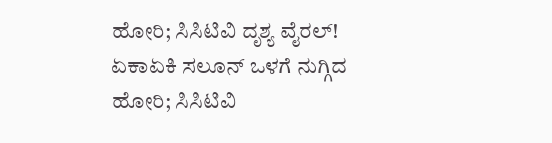ಹೋರಿ; ಸಿಸಿಟಿವಿ ದೃಶ್ಯ ವೈರಲ್!
ಏಕಾಏಕಿ ಸಲೂನ್ ಒಳಗೆ ನುಗ್ಗಿದ ಹೋರಿ; ಸಿಸಿಟಿವಿ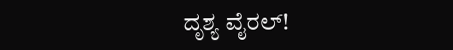ದೃಶ್ಯ ವೈರಲ್!